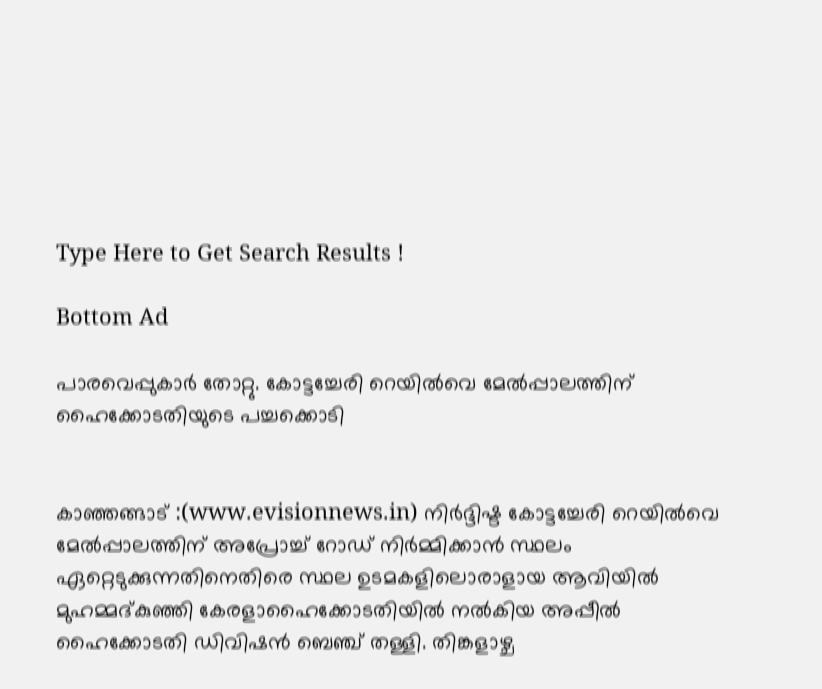Type Here to Get Search Results !

Bottom Ad

പാരവെപ്പുകാര്‍ തോറ്റു. കോട്ടച്ചേരി റെയില്‍വെ മേല്‍പ്പാലത്തിന് ഹൈക്കോടതിയുടെ പച്ചക്കൊടി


കാഞ്ഞങ്ങാട് :(www.evisionnews.in) നിര്‍ദ്ദിഷ്ട കോട്ടച്ചേരി റെയില്‍വെ മേല്‍പ്പാലത്തിന് അപ്രോച്ച് റോഡ് നിര്‍മ്മിക്കാന്‍ സ്ഥലം ഏറ്റെടുക്കുന്നതിനെതിരെ സ്ഥല ഉടമകളിലൊരാളായ ആവിയില്‍ മുഹമ്മദ്കുഞ്ഞി കേരളാഹൈക്കോടതിയില്‍ നല്‍കിയ അപ്പീല്‍ ഹൈക്കോടതി ഡിവിഷന്‍ ബെഞ്ച് തള്ളി. തിങ്കളാഴ്ച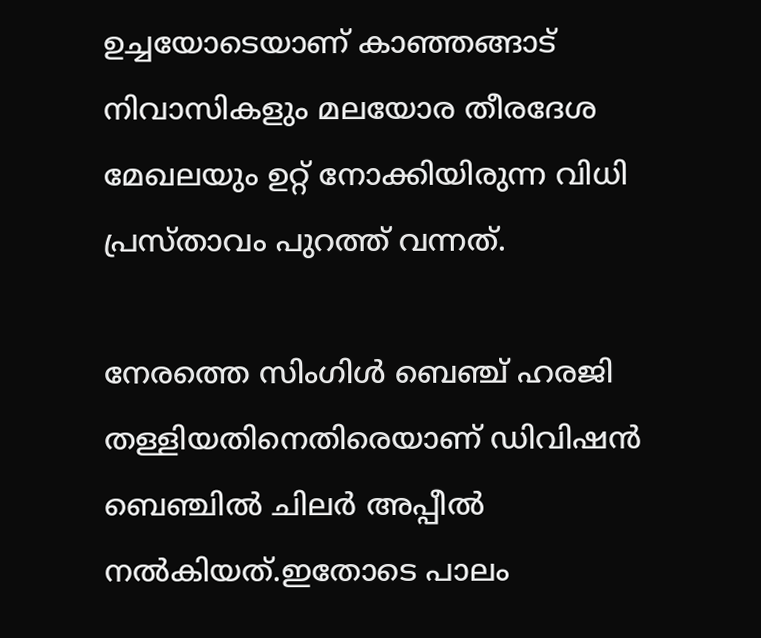ഉച്ചയോടെയാണ് കാഞ്ഞങ്ങാട് നിവാസികളും മലയോര തീരദേശ മേഖലയും ഉറ്റ് നോക്കിയിരുന്ന വിധി പ്രസ്താവം പുറത്ത് വന്നത്.

നേരത്തെ സിംഗിള്‍ ബെഞ്ച് ഹരജി തള്ളിയതിനെതിരെയാണ് ഡിവിഷന്‍ ബെഞ്ചില്‍ ചിലര്‍ അപ്പീല്‍ നല്‍കിയത്.ഇതോടെ പാലം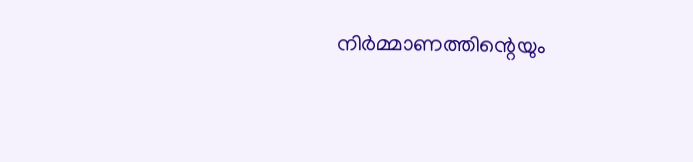നിര്‍മ്മാണത്തിന്റെയും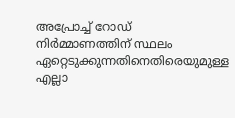അപ്രോച്ച് റോഡ് നിര്‍മ്മാണത്തിന് സ്ഥലം ഏറ്റെടുക്കുന്നതിനെതിരെയുമുള്ള എല്ലാ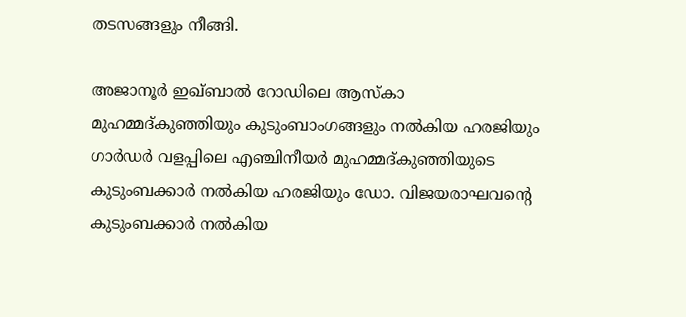തടസങ്ങളും നീങ്ങി.

അജാനൂര്‍ ഇഖ്ബാല്‍ റോഡിലെ ആസ്‌കാ മുഹമ്മദ്കുഞ്ഞിയും കുടുംബാംഗങ്ങളും നല്‍കിയ ഹരജിയും ഗാര്‍ഡര്‍ വളപ്പിലെ എഞ്ചിനീയര്‍ മുഹമ്മദ്കുഞ്ഞിയുടെ കുടുംബക്കാര്‍ നല്‍കിയ ഹരജിയും ഡോ. വിജയരാഘവന്റെ കുടുംബക്കാര്‍ നല്‍കിയ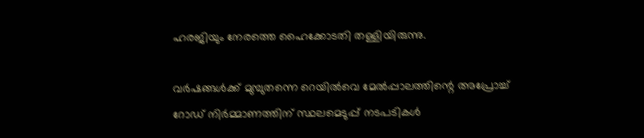ഹരജിയും നേരത്തെ ഹൈക്കോടതി തള്ളിയിരുന്നു.

വര്‍ഷങ്ങള്‍ക്ക് മുമ്പുതന്നെ റെയില്‍വെ മേല്‍പ്പാലത്തിന്റെ അപ്രോച്ച് റോഡ് നിര്‍മ്മാണത്തിന് സ്ഥലമെടുപ്പ് നടപടികള്‍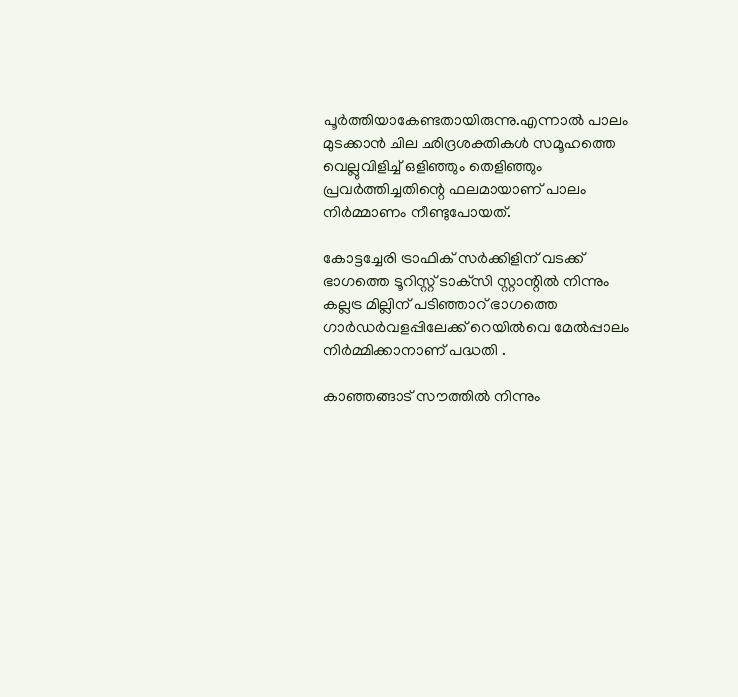പൂര്‍ത്തിയാകേണ്ടതായിരുന്നു.എന്നാല്‍ പാലം മുടക്കാന്‍ ചില ഛിദ്രശക്തികള്‍ സമൂഹത്തെ വെല്ലുവിളിച്ച് ഒളിഞ്ഞും തെളിഞ്ഞും പ്രവര്‍ത്തിച്ചതിന്റെ ഫലമായാണ് പാലം നിര്‍മ്മാണം നീണ്ടുപോയത്.

കോട്ടച്ചേരി ട്രാഫിക് സര്‍ക്കിളിന് വടക്ക് ഭാഗത്തെ ടൂറിസ്റ്റ് ടാക്‌സി സ്റ്റാന്റില്‍ നിന്നും കല്ലട്ര മില്ലിന് പടിഞ്ഞാറ് ഭാഗത്തെ ഗാര്‍ഡര്‍വളപ്പിലേക്ക് റെയില്‍വെ മേല്‍പ്പാലം നിര്‍മ്മിക്കാനാണ് പദ്ധതി .

കാഞ്ഞങ്ങാട് സൗത്തില്‍ നിന്നും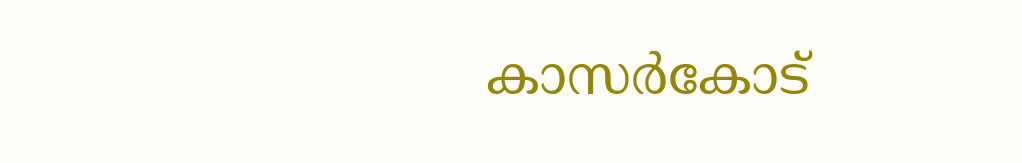കാസര്‍കോട്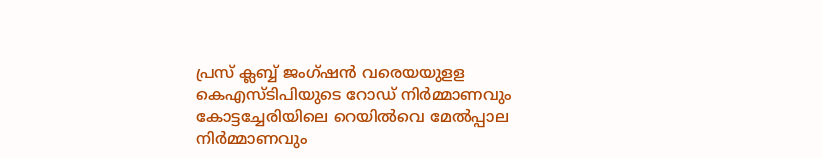പ്രസ് ക്ലബ്ബ് ജംഗ്ഷന്‍ വരെയയുളള കെഎസ്ടിപിയുടെ റോഡ് നിര്‍മ്മാണവും കോട്ടച്ചേരിയിലെ റെയില്‍വെ മേല്‍പ്പാല നിര്‍മ്മാണവും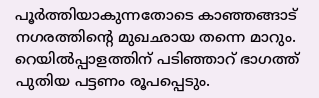പൂര്‍ത്തിയാകുന്നതോടെ കാഞ്ഞങ്ങാട് നഗരത്തിന്റെ മുഖഛായ തന്നെ മാറും. റെയില്‍പ്പാളത്തിന് പടിഞ്ഞാറ് ഭാഗത്ത് പുതിയ പട്ടണം രൂപപ്പെടും.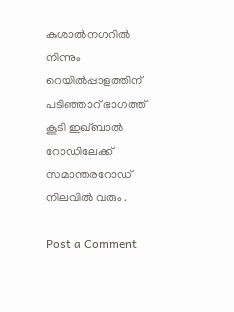കുശാല്‍നഗറില്‍ നിന്നും റെയില്‍പ്പാളത്തിന് പടിഞ്ഞാറ് ഭാഗത്ത് കൂടി ഇഖ്ബാല്‍ റോഡിലേക്ക് സമാന്തരറോഡ് നിലവില്‍ വരും .

Post a Comment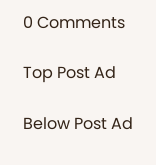0 Comments

Top Post Ad

Below Post Ad